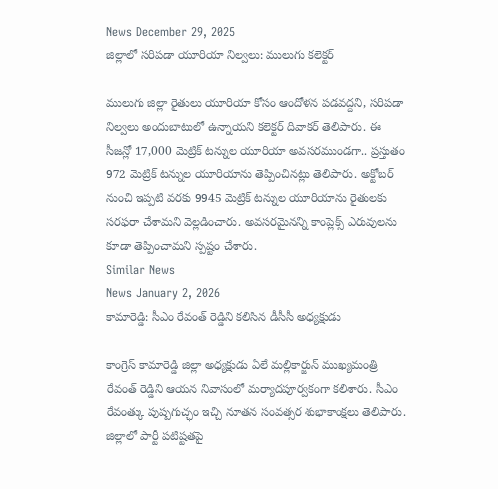News December 29, 2025
జిల్లాలో సరిపడా యూరియా నిల్వలు: ములుగు కలెక్టర్

ములుగు జిల్లా రైతులు యూరియా కోసం ఆందోళన పడవద్దని, సరిపడా నిల్వలు అందుబాటులో ఉన్నాయని కలెక్టర్ దివాకర్ తెలిపారు. ఈ సీజన్లో 17,000 మెట్రిక్ టన్నుల యూరియా అవసరముండగా.. ప్రస్తుతం 972 మెట్రిక్ టన్నుల యూరియాను తెప్పించినట్లు తెలిపారు. అక్టోబర్ నుంచి ఇప్పటి వరకు 9945 మెట్రిక్ టన్నుల యూరియాను రైతులకు సరఫరా చేశామని వెల్లడించారు. అవసరమైనన్ని కాంప్లెక్స్ ఎరువులను కూడా తెప్పించామని స్పష్టం చేశారు.
Similar News
News January 2, 2026
కామారెడ్డి: సీఎం రేవంత్ రెడ్డిని కలిసిన డీసీసీ అధ్యక్షుడు

కాంగ్రెస్ కామారెడ్డి జిల్లా అధ్యక్షుడు ఏలే మల్లికార్జున్ ముఖ్యమంత్రి రేవంత్ రెడ్డిని ఆయన నివాసంలో మర్యాదపూర్వకంగా కలిశారు. సీఎం రేవంత్కు పుష్పగుచ్ఛం ఇచ్చి నూతన సంవత్సర శుభాకాంక్షలు తెలిపారు. జిల్లాలో పార్టీ పటిష్టతపై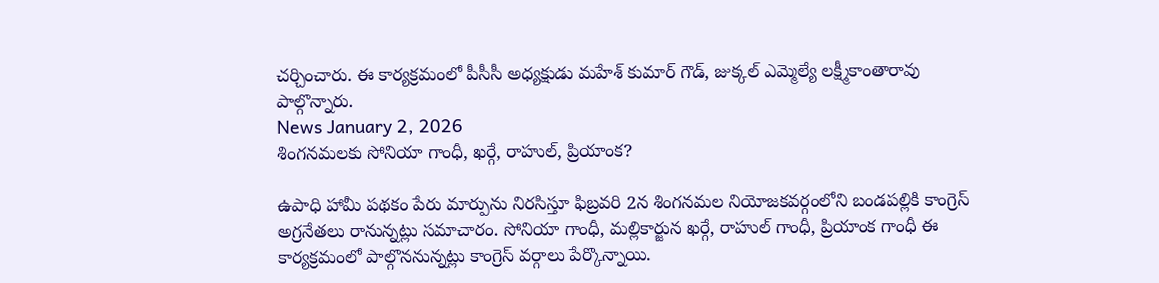చర్చించారు. ఈ కార్యక్రమంలో పీసీసీ అధ్యక్షుడు మహేశ్ కుమార్ గౌడ్, జుక్కల్ ఎమ్మెల్యే లక్ష్మీకాంతారావు పాల్గొన్నారు.
News January 2, 2026
శింగనమలకు సోనియా గాంధీ, ఖర్గే, రాహుల్, ప్రియాంక?

ఉపాధి హామీ పథకం పేరు మార్పును నిరసిస్తూ ఫిబ్రవరి 2న శింగనమల నియోజకవర్గంలోని బండపల్లికి కాంగ్రెస్ అగ్రనేతలు రానున్నట్లు సమాచారం. సోనియా గాంధీ, మల్లికార్జున ఖర్గే, రాహుల్ గాంధీ, ప్రియాంక గాంధీ ఈ కార్యక్రమంలో పాల్గొననున్నట్లు కాంగ్రెస్ వర్గాలు పేర్కొన్నాయి.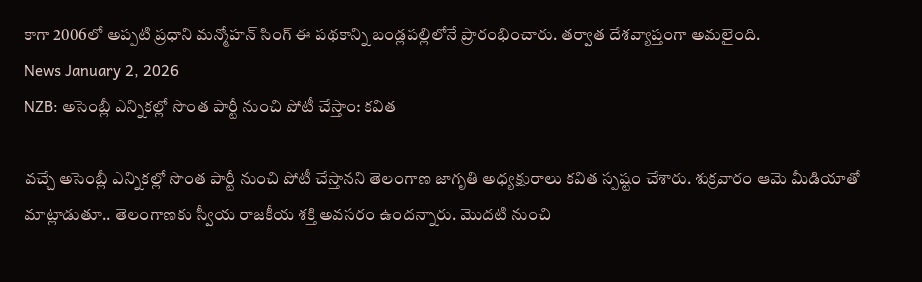కాగా 2006లో అప్పటి ప్రధాని మన్మోహన్ సింగ్ ఈ పథకాన్ని బండ్లపల్లిలోనే ప్రారంభించారు. తర్వాత దేశవ్యాప్తంగా అమలైంది.
News January 2, 2026
NZB: అసెంబ్లీ ఎన్నికల్లో సొంత పార్టీ నుంచి పోటీ చేస్తాం: కవిత

వచ్చే అసెంబ్లీ ఎన్నికల్లో సొంత పార్టీ నుంచి పోటీ చేస్తానని తెలంగాణ జాగృతి అధ్యక్షురాలు కవిత స్పష్టం చేశారు. శుక్రవారం ఆమె మీడియాతో మాట్లాడుతూ.. తెలంగాణకు స్వీయ రాజకీయ శక్తి అవసరం ఉందన్నారు. మొదటి నుంచి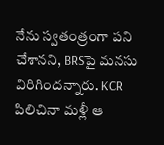నేను స్వతంత్రంగా పని చేశానని, BRSపై మనసు విరిగిందన్నారు. KCR పిలిచినా మళ్లీ ఆ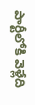పార్టీలోకి వెళ్లేది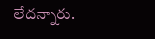లేదన్నారు.